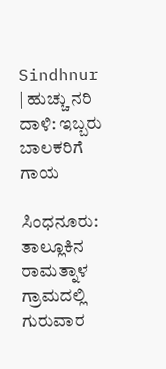Sindhnur | ಹುಚ್ಚು ನರಿ ದಾಳಿ: ಇಬ್ಬರು ಬಾಲಕರಿಗೆ ಗಾಯ

ಸಿಂಧನೂರು: ತಾಲ್ಲೂಕಿನ ರಾಮತ್ನಾಳ ಗ್ರಾಮದಲ್ಲಿ ಗುರುವಾರ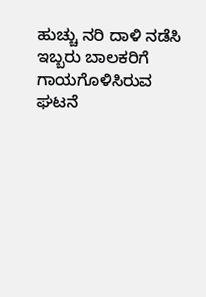ಹುಚ್ಚು ನರಿ ದಾಳಿ ನಡೆಸಿ ಇಬ್ಬರು ಬಾಲಕರಿಗೆ ಗಾಯಗೊಳಿಸಿರುವ ಘಟನೆ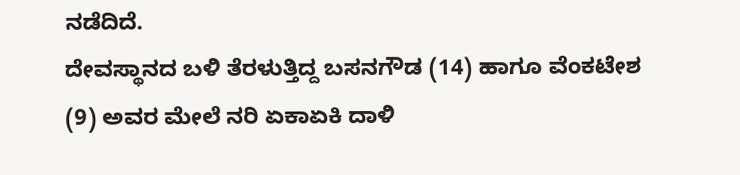ನಡೆದಿದೆ.
ದೇವಸ್ಥಾನದ ಬಳಿ ತೆರಳುತ್ತಿದ್ದ ಬಸನಗೌಡ (14) ಹಾಗೂ ವೆಂಕಟೇಶ (9) ಅವರ ಮೇಲೆ ನರಿ ಏಕಾಏಕಿ ದಾಳಿ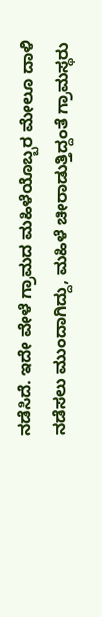ನಡೆಸಿದೆ. ಇದೇ ವೇಳೆ ಗ್ರಾಮದ ಮಹಿಳೆಯೊಬ್ಬರ ಮೇಲೂ ದಾಳಿ ನಡೆಸಲು ಮುಂದಾಗಿದ್ದು, ಮಹಿಳೆ ಚೀರಾಡುತ್ತಿದ್ದಂತೆ ಗ್ರಾಮಸ್ಥರು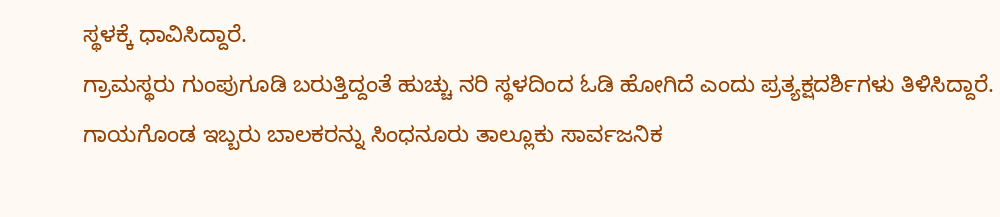ಸ್ಥಳಕ್ಕೆ ಧಾವಿಸಿದ್ದಾರೆ.
ಗ್ರಾಮಸ್ಥರು ಗುಂಪುಗೂಡಿ ಬರುತ್ತಿದ್ದಂತೆ ಹುಚ್ಚು ನರಿ ಸ್ಥಳದಿಂದ ಓಡಿ ಹೋಗಿದೆ ಎಂದು ಪ್ರತ್ಯಕ್ಷದರ್ಶಿಗಳು ತಿಳಿಸಿದ್ದಾರೆ.
ಗಾಯಗೊಂಡ ಇಬ್ಬರು ಬಾಲಕರನ್ನು ಸಿಂಧನೂರು ತಾಲ್ಲೂಕು ಸಾರ್ವಜನಿಕ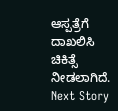ಆಸ್ಪತ್ರೆಗೆ ದಾಖಲಿಸಿ ಚಿಕಿತ್ಸೆ ನೀಡಲಾಗಿದೆ.
Next Story